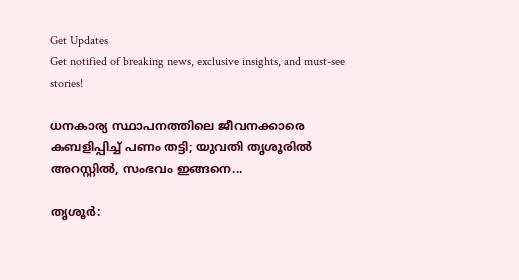Get Updates
Get notified of breaking news, exclusive insights, and must-see stories!

ധനകാര്യ സ്ഥാപനത്തിലെ ജീവനക്കാരെ കബളിപ്പിച്ച് പണം തട്ടി; യുവതി തൃശൂരിൽ അറസ്റ്റിൽ, സംഭവം ഇങ്ങനെ...

തൃശൂര്‍: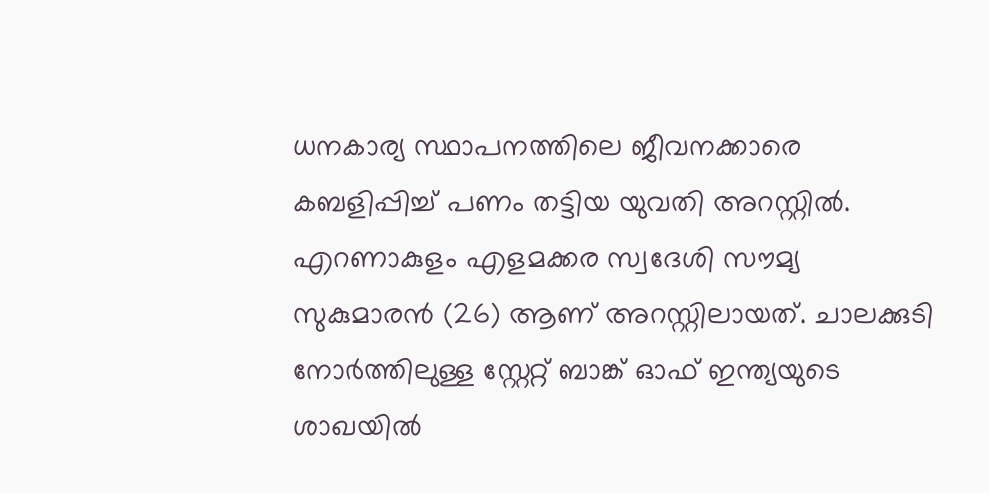ധനകാര്യ സ്ഥാപനത്തിലെ ജീവനക്കാരെ കബളിപ്പിച്ച് പണം തട്ടിയ യുവതി അറസ്റ്റില്‍. എറണാകുളം എളമക്കര സ്വദേശി സൗമ്യ സുകുമാരന്‍ (26) ആണ് അറസ്റ്റിലായത്. ചാലക്കുടി നോര്‍ത്തിലുള്ള സ്റ്റേറ്റ് ബാങ്ക് ഓഫ് ഇന്ത്യയുടെ ശാഖയില്‍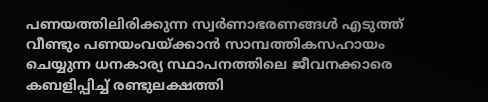പണയത്തിലിരിക്കുന്ന സ്വര്‍ണാഭരണങ്ങള്‍ എടുത്ത് വീണ്ടും പണയംവയ്ക്കാന്‍ സാമ്പത്തികസഹായം ചെയ്യുന്ന ധനകാര്യ സ്ഥാപനത്തിലെ ജീവനക്കാരെ കബളിപ്പിച്ച് രണ്ടുലക്ഷത്തി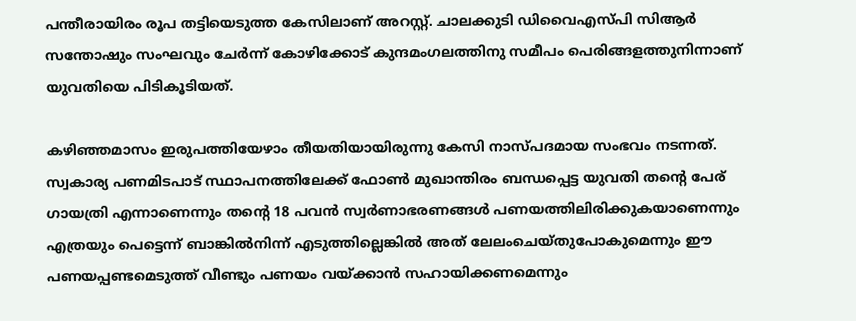പന്തീരായിരം രൂപ തട്ടിയെടുത്ത കേസിലാണ് അറസ്റ്റ്. ചാലക്കുടി ഡിവൈഎസ്പി സിആര്‍ സന്തോഷും സംഘവും ചേര്‍ന്ന് കോഴിക്കോട് കുന്ദമംഗലത്തിനു സമീപം പെരിങ്ങളത്തുനിന്നാണ് യുവതിയെ പിടികൂടിയത്.

കഴിഞ്ഞമാസം ഇരുപത്തിയേഴാം തീയതിയായിരുന്നു കേസി നാസ്പദമായ സംഭവം നടന്നത്. സ്വകാര്യ പണമിടപാട് സ്ഥാപനത്തിലേക്ക് ഫോണ്‍ മുഖാന്തിരം ബന്ധപ്പെട്ട യുവതി തന്റെ പേര് ഗായത്രി എന്നാണെന്നും തന്റെ 18 പവന്‍ സ്വര്‍ണാഭരണങ്ങള്‍ പണയത്തിലിരിക്കുകയാണെന്നും എത്രയും പെട്ടെന്ന് ബാങ്കില്‍നിന്ന് എടുത്തില്ലെങ്കില്‍ അത് ലേലംചെയ്തുപോകുമെന്നും ഈ പണയപ്പണ്ടമെടുത്ത് വീണ്ടും പണയം വയ്ക്കാന്‍ സഹായിക്കണമെന്നും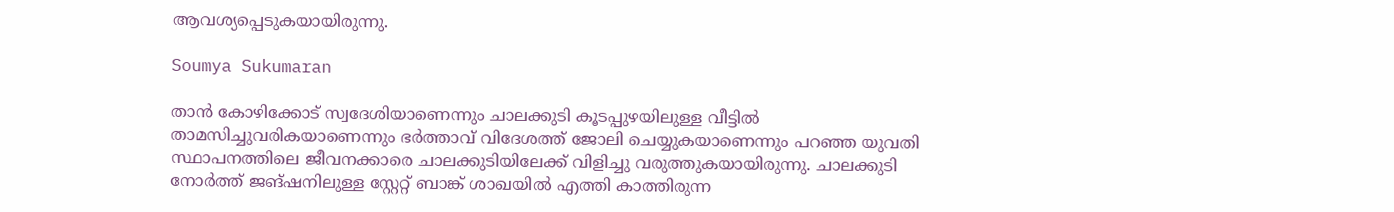ആവശ്യപ്പെടുകയായിരുന്നു.

Soumya Sukumaran

താന്‍ കോഴിക്കോട് സ്വദേശിയാണെന്നും ചാലക്കുടി കൂടപ്പുഴയിലുള്ള വീട്ടില്‍ താമസിച്ചുവരികയാണെന്നും ഭര്‍ത്താവ് വിദേശത്ത് ജോലി ചെയ്യുകയാണെന്നും പറഞ്ഞ യുവതി സ്ഥാപനത്തിലെ ജീവനക്കാരെ ചാലക്കുടിയിലേക്ക് വിളിച്ചു വരുത്തുകയായിരുന്നു. ചാലക്കുടി നോര്‍ത്ത് ജങ്ഷനിലുള്ള സ്റ്റേറ്റ് ബാങ്ക് ശാഖയില്‍ എത്തി കാത്തിരുന്ന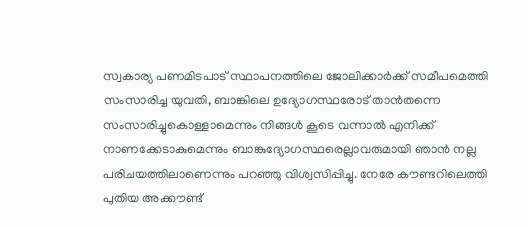സ്വകാര്യ പണമിടപാട് സ്ഥാപനത്തിലെ ജോലിക്കാര്‍ക്ക് സമീപമെത്തി സംസാരിച്ച യുവതി, ബാങ്കിലെ ഉദ്യോഗസ്ഥരോട് താന്‍തന്നെ സംസാരിച്ചുകൊള്ളാമെന്നും നിങ്ങള്‍ കൂടെ വന്നാല്‍ എനിക്ക് നാണക്കേടാകുമെന്നും ബാങ്കുദ്യോഗസ്ഥരെല്ലാവരുമായി ഞാന്‍ നല്ല പരിചയത്തിലാണെന്നും പറഞ്ഞു വിശ്വസിപ്പിച്ചു. നേരേ കൗണ്ടറിലെത്തി പുതിയ അക്കൗണ്ട്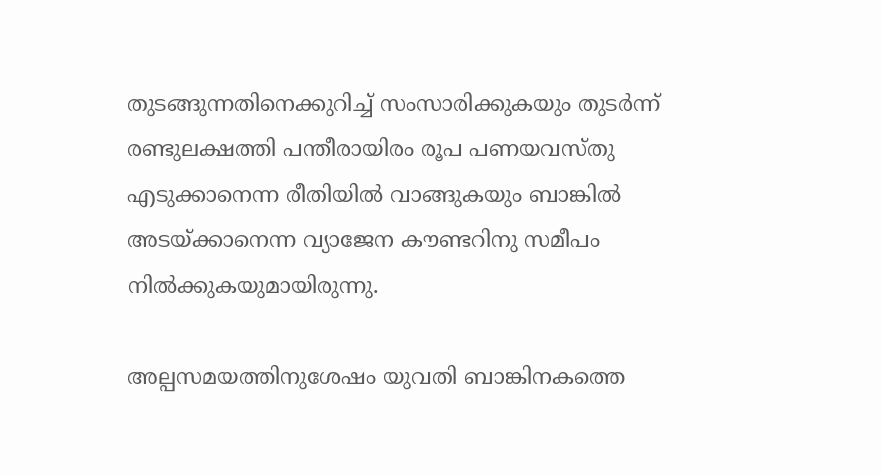തുടങ്ങുന്നതിനെക്കുറിച്ച് സംസാരിക്കുകയും തുടര്‍ന്ന് രണ്ടുലക്ഷത്തി പന്തീരായിരം രൂപ പണയവസ്തു എടുക്കാനെന്ന രീതിയില്‍ വാങ്ങുകയും ബാങ്കില്‍ അടയ്ക്കാനെന്ന വ്യാജേന കൗണ്ടറിനു സമീപം നില്‍ക്കുകയുമായിരുന്നു.

അല്പസമയത്തിനുശേഷം യുവതി ബാങ്കിനകത്തെ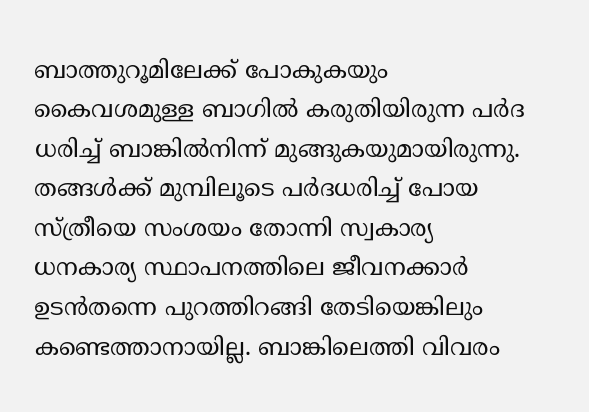ബാത്തുറൂമിലേക്ക് പോകുകയും കൈവശമുള്ള ബാഗില്‍ കരുതിയിരുന്ന പര്‍ദ ധരിച്ച് ബാങ്കില്‍നിന്ന് മുങ്ങുകയുമായിരുന്നു. തങ്ങള്‍ക്ക് മുമ്പിലൂടെ പര്‍ദധരിച്ച് പോയ സ്ത്രീയെ സംശയം തോന്നി സ്വകാര്യ ധനകാര്യ സ്ഥാപനത്തിലെ ജീവനക്കാര്‍ ഉടന്‍തന്നെ പുറത്തിറങ്ങി തേടിയെങ്കിലും കണ്ടെത്താനായില്ല. ബാങ്കിലെത്തി വിവരം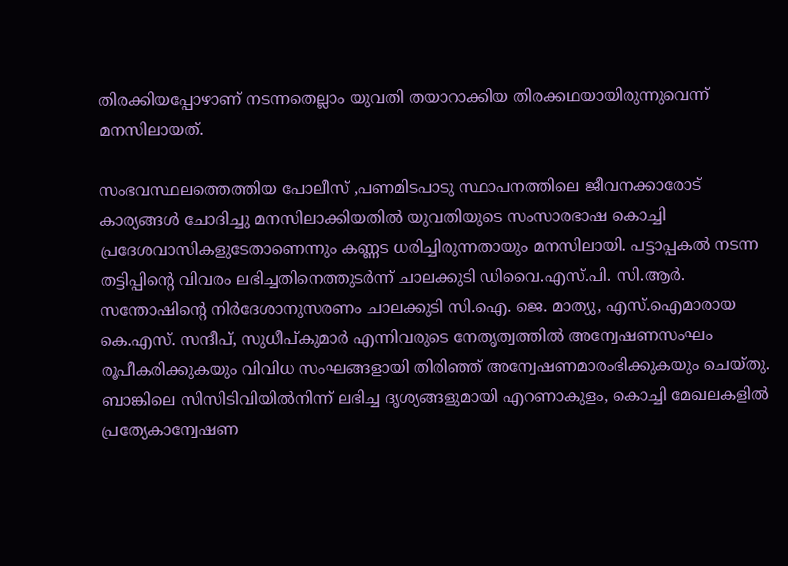തിരക്കിയപ്പോഴാണ് നടന്നതെല്ലാം യുവതി തയാറാക്കിയ തിരക്കഥയായിരുന്നുവെന്ന് മനസിലായത്.

സംഭവസ്ഥലത്തെത്തിയ പോലീസ് ,പണമിടപാടു സ്ഥാപനത്തിലെ ജീവനക്കാരോട് കാര്യങ്ങള്‍ ചോദിച്ചു മനസിലാക്കിയതില്‍ യുവതിയുടെ സംസാരഭാഷ കൊച്ചി പ്രദേശവാസികളുടേതാണെന്നും കണ്ണട ധരിച്ചിരുന്നതായും മനസിലായി. പട്ടാപ്പകല്‍ നടന്ന തട്ടിപ്പിന്റെ വിവരം ലഭിച്ചതിനെത്തുടര്‍ന്ന് ചാലക്കുടി ഡിവൈ.എസ്.പി. സി.ആര്‍. സന്തോഷിന്റെ നിര്‍ദേശാനുസരണം ചാലക്കുടി സി.ഐ. ജെ. മാത്യു, എസ്.ഐമാരായ കെ.എസ്. സന്ദീപ്, സുധീപ്കുമാര്‍ എന്നിവരുടെ നേതൃത്വത്തില്‍ അന്വേഷണസംഘം രൂപീകരിക്കുകയും വിവിധ സംഘങ്ങളായി തിരിഞ്ഞ് അന്വേഷണമാരംഭിക്കുകയും ചെയ്തു. ബാങ്കിലെ സിസിടിവിയില്‍നിന്ന് ലഭിച്ച ദൃശ്യങ്ങളുമായി എറണാകുളം, കൊച്ചി മേഖലകളില്‍ പ്രത്യേകാന്വേഷണ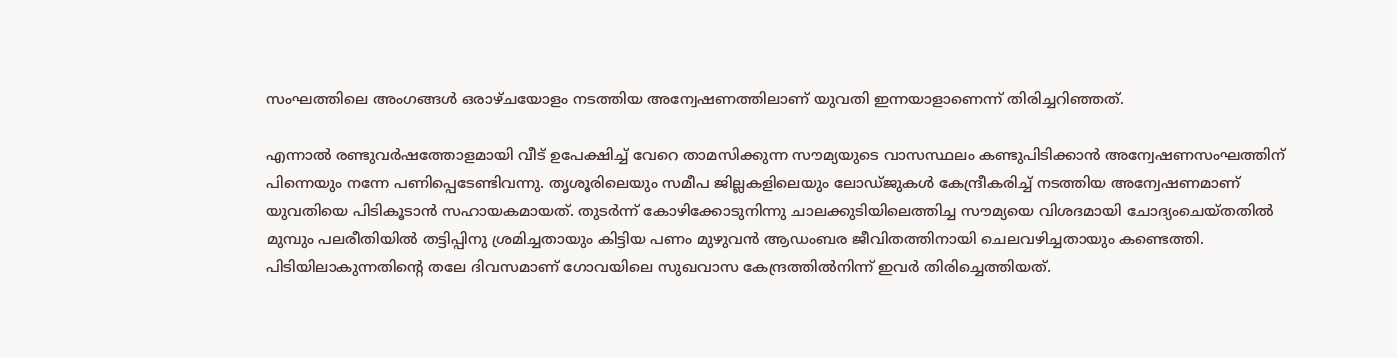സംഘത്തിലെ അംഗങ്ങള്‍ ഒരാഴ്ചയോളം നടത്തിയ അന്വേഷണത്തിലാണ് യുവതി ഇന്നയാളാണെന്ന് തിരിച്ചറിഞ്ഞത്.

എന്നാല്‍ രണ്ടുവര്‍ഷത്തോളമായി വീട് ഉപേക്ഷിച്ച് വേറെ താമസിക്കുന്ന സൗമ്യയുടെ വാസസ്ഥലം കണ്ടുപിടിക്കാന്‍ അന്വേഷണസംഘത്തിന് പിന്നെയും നന്നേ പണിപ്പെടേണ്ടിവന്നു. തൃശൂരിലെയും സമീപ ജില്ലകളിലെയും ലോഡ്ജുകള്‍ കേന്ദ്രീകരിച്ച് നടത്തിയ അന്വേഷണമാണ് യുവതിയെ പിടികൂടാന്‍ സഹായകമായത്. തുടര്‍ന്ന് കോഴിക്കോടുനിന്നു ചാലക്കുടിയിലെത്തിച്ച സൗമ്യയെ വിശദമായി ചോദ്യംചെയ്തതില്‍ മുമ്പും പലരീതിയില്‍ തട്ടിപ്പിനു ശ്രമിച്ചതായും കിട്ടിയ പണം മുഴുവന്‍ ആഡംബര ജീവിതത്തിനായി ചെലവഴിച്ചതായും കണ്ടെത്തി. പിടിയിലാകുന്നതിന്റെ തലേ ദിവസമാണ് ഗോവയിലെ സുഖവാസ കേന്ദ്രത്തില്‍നിന്ന് ഇവര്‍ തിരിച്ചെത്തിയത്.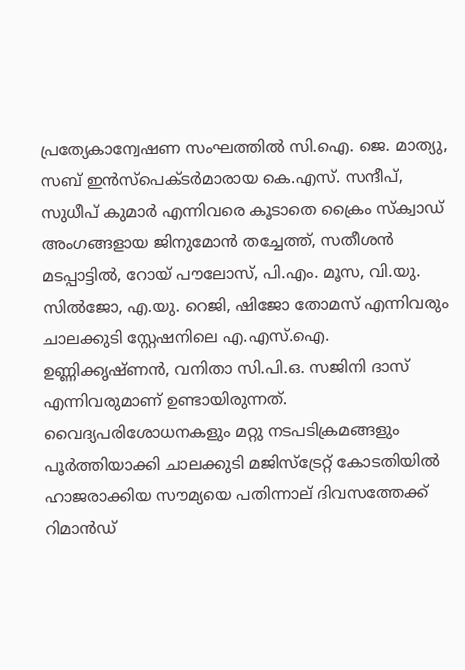പ്രത്യേകാന്വേഷണ സംഘത്തില്‍ സി.ഐ. ജെ. മാത്യു, സബ് ഇന്‍സ്‌പെക്ടര്‍മാരായ കെ.എസ്. സന്ദീപ്, സുധീപ് കുമാര്‍ എന്നിവരെ കൂടാതെ ക്രൈം സ്‌ക്വാഡ് അംഗങ്ങളായ ജിനുമോന്‍ തച്ചേത്ത്, സതീശന്‍ മടപ്പാട്ടില്‍, റോയ് പൗലോസ്, പി.എം. മൂസ, വി.യു. സില്‍ജോ, എ.യു. റെജി, ഷിജോ തോമസ് എന്നിവരും ചാലക്കുടി സ്റ്റേഷനിലെ എ.എസ്.ഐ. ഉണ്ണിക്കൃഷ്ണന്‍, വനിതാ സി.പി.ഒ. സജിനി ദാസ് എന്നിവരുമാണ് ഉണ്ടായിരുന്നത്. വൈദ്യപരിശോധനകളും മറ്റു നടപടിക്രമങ്ങളും പൂര്‍ത്തിയാക്കി ചാലക്കുടി മജിസ്‌ട്രേറ്റ് കോടതിയില്‍ ഹാജരാക്കിയ സൗമ്യയെ പതിന്നാല് ദിവസത്തേക്ക് റിമാന്‍ഡ്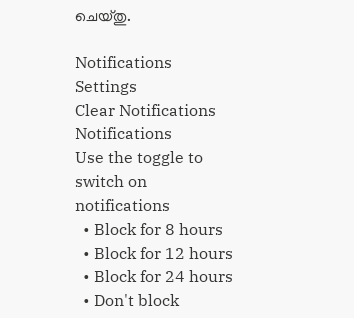ചെയ്തു.

Notifications
Settings
Clear Notifications
Notifications
Use the toggle to switch on notifications
  • Block for 8 hours
  • Block for 12 hours
  • Block for 24 hours
  • Don't block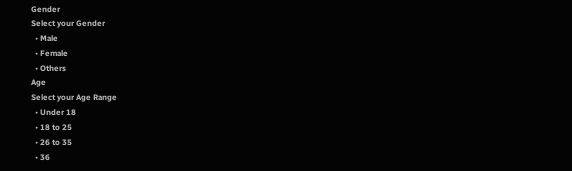Gender
Select your Gender
  • Male
  • Female
  • Others
Age
Select your Age Range
  • Under 18
  • 18 to 25
  • 26 to 35
  • 36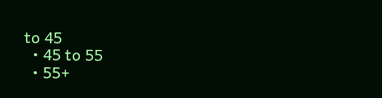to 45
  • 45 to 55
  • 55+